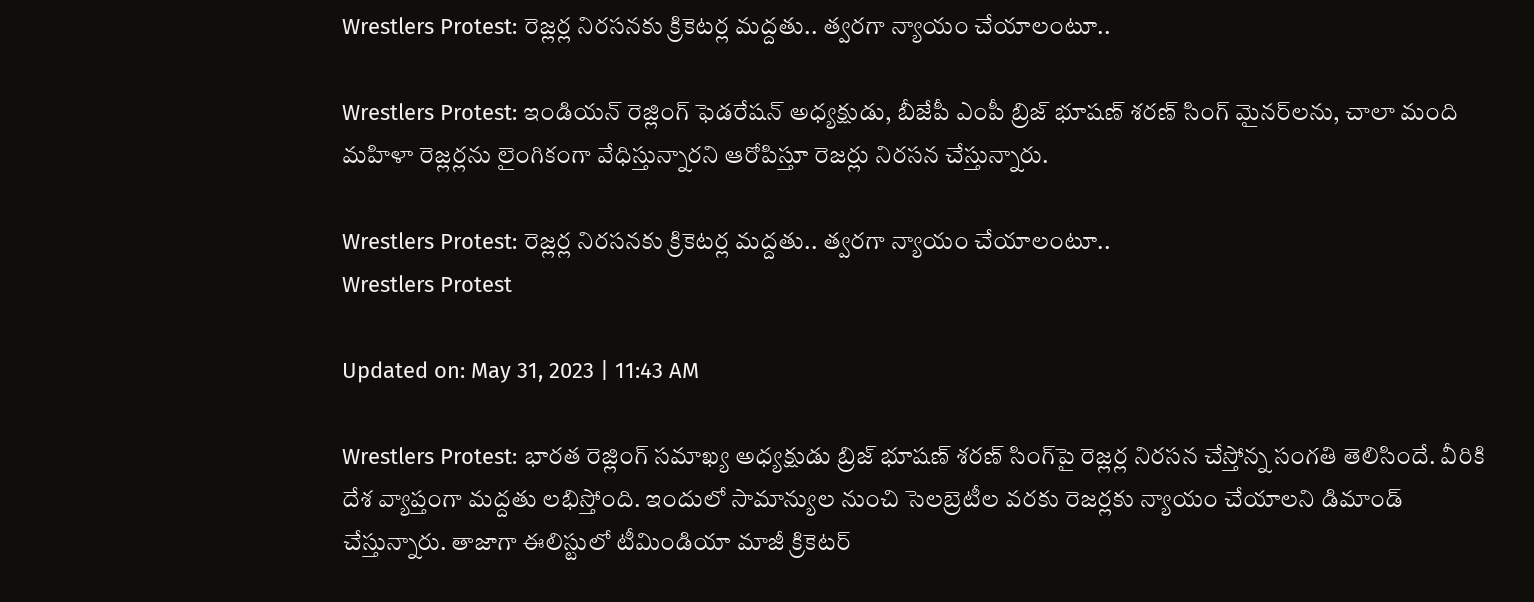Wrestlers Protest: రెజ్లర్ల నిరసనకు క్రికెటర్ల మద్దతు.. త్వరగా న్యాయం చేయాలంటూ..

Wrestlers Protest: ఇండియన్ రెజ్లింగ్ ఫెడరేషన్ అధ్యక్షుడు, బీజేపీ ఎంపీ బ్రిజ్ భూషణ్ శరణ్ సింగ్ మైనర్‌లను, చాలా మంది మహిళా రెజ్లర్లను లైంగికంగా వేధిస్తున్నారని ఆరోపిస్తూ రెజర్లు నిరసన చేస్తున్నారు.

Wrestlers Protest: రెజ్లర్ల నిరసనకు క్రికెటర్ల మద్దతు.. త్వరగా న్యాయం చేయాలంటూ..
Wrestlers Protest

Updated on: May 31, 2023 | 11:43 AM

Wrestlers Protest: భారత రెజ్లింగ్ సమాఖ్య అధ్యక్షుడు బ్రిజ్ భూషణ్ శరణ్ సింగ్‌పై రెజ్లర్ల నిరసన చేస్తోన్న సంగతి తెలిసిందే. వీరికి దేశ వ్యాప్తంగా మద్దతు లభిస్తోంది. ఇందులో సామాన్యుల నుంచి సెలబ్రెటీల వరకు రెజర్లకు న్యాయం చేయాలని డిమాండ్ చేస్తున్నారు. తాజాగా ఈలిస్టులో టీమిండియా మాజీ క్రికెటర్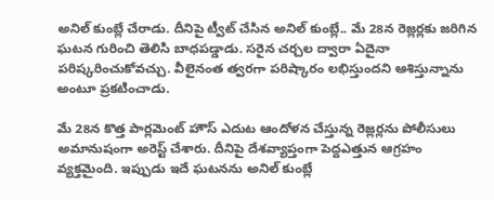అనిల్ కుంబ్లే చేరాడు. దీనిపై ట్వీట్ చేసిన అనిల్ కుంబ్లే.. మే 28న రెజ్లర్లకు జరిగిన ఘటన గురించి తెలిసి బాధపడ్డాడు. సరైన చర్చల ద్వారా ఏదైనా పరిష్కరించుకోవచ్చు. వీలైనంత త్వరగా పరిష్కారం లభిస్తుందని ఆశిస్తున్నాను అంటూ ప్రకటించాడు.

మే 28న కొత్త పార్లమెంట్ హౌస్ ఎదుట ఆందోళన చేస్తున్న రెజ్లర్లను పోలీసులు అమానుషంగా అరెస్ట్ చేశారు. దీనిపై దేశవ్యాప్తంగా పెద్దఎత్తున ఆగ్రహం వ్యక్తమైంది. ఇప్పుడు ఇదే ఘటనను అనిల్ కుంబ్లే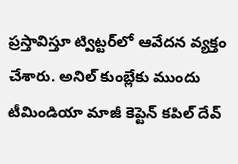ప్రస్తావిస్తూ ట్విట్టర్‌లో ఆవేదన వ్యక్తం చేశారు. అనిల్ కుంబ్లేకు ముందు టీమిండియా మాజీ కెప్టెన్ కపిల్ దేవ్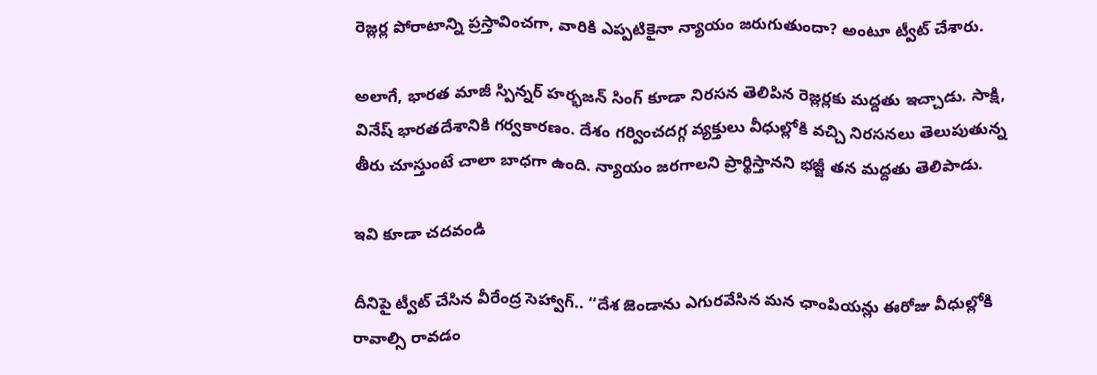రెజ్లర్ల పోరాటాన్ని ప్రస్తావించగా, వారికి ఎప్పటికైనా న్యాయం జరుగుతుందా? అంటూ ట్వీట్ చేశారు.

అలాగే, భారత మాజీ స్పిన్నర్ హర్భజన్ సింగ్ కూడా నిరసన తెలిపిన రెజ్లర్లకు మద్దతు ఇచ్చాడు. సాక్షి, వినేష్ భారతదేశానికి గర్వకారణం. దేశం గర్వించదగ్గ వ్యక్తులు వీధుల్లోకి వచ్చి నిరసనలు తెలుపుతున్న తీరు చూస్తుంటే చాలా బాధగా ఉంది. న్యాయం జరగాలని ప్రార్థిస్తానని భజ్జీ తన మద్దతు తెలిపాడు.

ఇవి కూడా చదవండి

దీనిపై ట్వీట్ చేసిన వీరేంద్ర సెహ్వాగ్.. ‘‘దేశ జెండాను ఎగురవేసిన మన ఛాంపియన్లు ఈరోజు వీధుల్లోకి రావాల్సి రావడం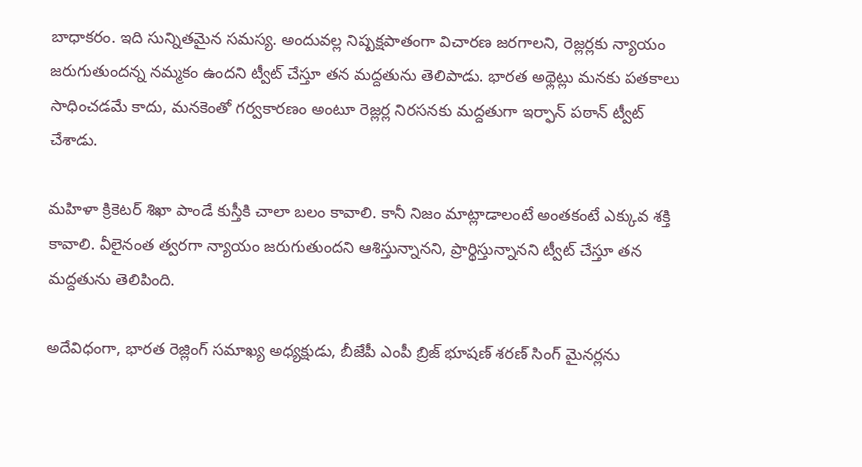బాధాకరం. ఇది సున్నితమైన సమస్య. అందువల్ల నిష్పక్షపాతంగా విచారణ జరగాలని, రెజ్లర్లకు న్యాయం జరుగుతుందన్న నమ్మకం ఉందని ట్వీట్ చేస్తూ తన మద్దతును తెలిపాడు. భారత అథ్లెట్లు మనకు పతకాలు సాధించడమే కాదు, మనకెంతో గర్వకారణం అంటూ రెజ్లర్ల నిరసనకు మద్దతుగా ఇర్ఫాన్ పఠాన్ ట్వీట్ చేశాడు.

మహిళా క్రికెటర్ శిఖా పాండే కుస్తీకి చాలా బలం కావాలి. కానీ నిజం మాట్లాడాలంటే అంతకంటే ఎక్కువ శక్తి కావాలి. వీలైనంత త్వరగా న్యాయం జరుగుతుందని ఆశిస్తున్నానని, ప్రార్థిస్తున్నానని ట్వీట్ చేస్తూ తన మద్దతును తెలిపింది.

అదేవిధంగా, భారత రెజ్లింగ్ సమాఖ్య అధ్యక్షుడు, బీజేపీ ఎంపీ బ్రిజ్ భూషణ్ శరణ్ సింగ్ మైనర్లను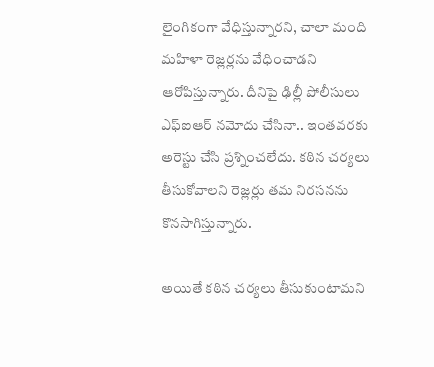లైంగికంగా వేధిస్తున్నారని, చాలా మంది మహిళా రెజ్లర్లను వేధించాడని ఆరోపిస్తున్నారు. దీనిపై ఢిల్లీ పోలీసులు ఎఫ్‌ఐఆర్‌ నమోదు చేసినా.. ఇంతవరకు అరెస్టు చేసి ప్రశ్నించలేదు. కఠిన చర్యలు తీసుకోవాలని రెజ్లర్లు తమ నిరసనను కొనసాగిస్తున్నారు.

అయితే కఠిన చర్యలు తీసుకుంటామని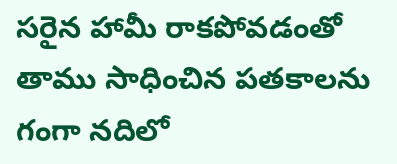సరైన హామీ రాకపోవడంతో తాము సాధించిన పతకాలను గంగా నదిలో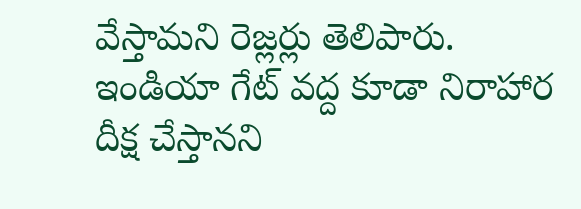వేస్తామని రెజ్లర్లు తెలిపారు. ఇండియా గేట్ వద్ద కూడా నిరాహార దీక్ష చేస్తానని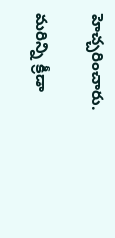హెచ్చరించారు.

మరిన్ని క్రీడా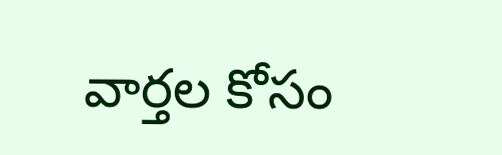వార్తల కోసం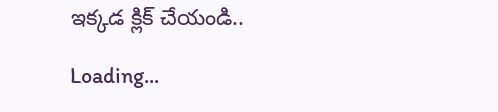ఇక్కడ క్లిక్ చేయండి..

Loading...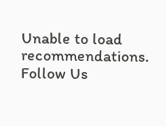Unable to load recommendations.
Follow Us